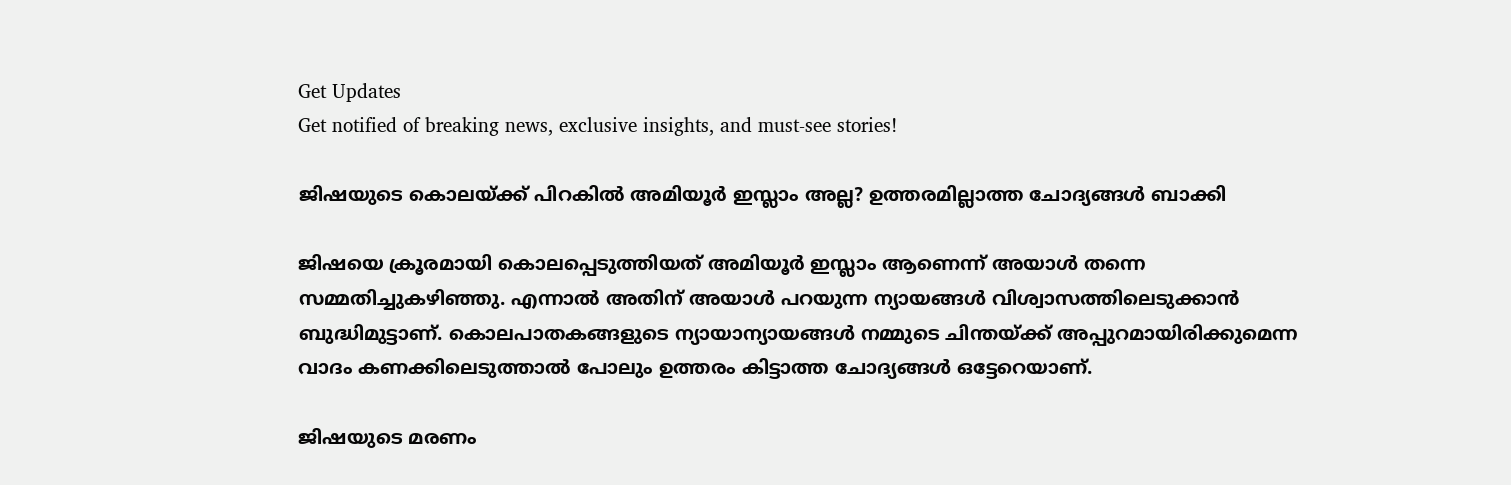Get Updates
Get notified of breaking news, exclusive insights, and must-see stories!

ജിഷയുടെ കൊലയ്ക്ക് പിറകില്‍ അമിയൂര്‍ ഇസ്ലാം അല്ല? ഉത്തരമില്ലാത്ത ചോദ്യങ്ങള്‍ ബാക്കി

ജിഷയെ ക്രൂരമായി കൊലപ്പെടുത്തിയത് അമിയൂര്‍ ഇസ്ലാം ആണെന്ന് അയാള്‍ തന്നെ സമ്മതിച്ചുകഴിഞ്ഞു. എന്നാല്‍ അതിന് അയാള്‍ പറയുന്ന ന്യായങ്ങള്‍ വിശ്വാസത്തിലെടുക്കാന്‍ ബുദ്ധിമുട്ടാണ്. കൊലപാതകങ്ങളുടെ ന്യായാന്യായങ്ങള്‍ നമ്മുടെ ചിന്തയ്ക്ക് അപ്പുറമായിരിക്കുമെന്ന വാദം കണക്കിലെടുത്താല്‍ പോലും ഉത്തരം കിട്ടാത്ത ചോദ്യങ്ങള്‍ ഒട്ടേറെയാണ്.

ജിഷയുടെ മരണം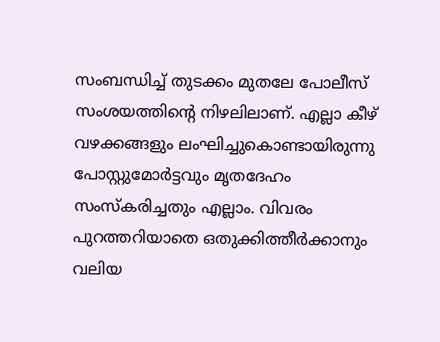സംബന്ധിച്ച് തുടക്കം മുതലേ പോലീസ് സംശയത്തിന്റെ നിഴലിലാണ്. എല്ലാ കീഴ് വഴക്കങ്ങളും ലംഘിച്ചുകൊണ്ടായിരുന്നു പോസ്റ്റുമോര്‍ട്ടവും മൃതദേഹം സംസ്‌കരിച്ചതും എല്ലാം. വിവരം പുറത്തറിയാതെ ഒതുക്കിത്തീര്‍ക്കാനും വലിയ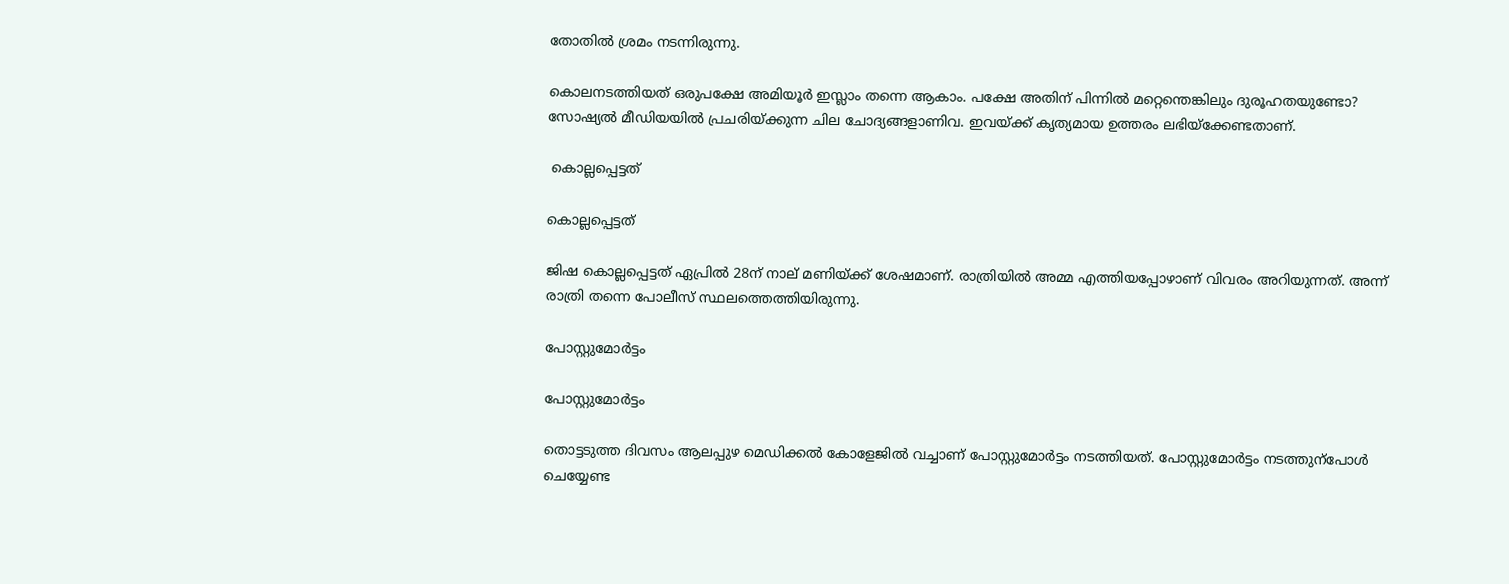തോതില്‍ ശ്രമം നടന്നിരുന്നു.

കൊലനടത്തിയത് ഒരുപക്ഷേ അമിയൂര്‍ ഇസ്ലാം തന്നെ ആകാം. പക്ഷേ അതിന് പിന്നില്‍ മറ്റെന്തെങ്കിലും ദുരൂഹതയുണ്ടോ? സോഷ്യല്‍ മീഡിയയില്‍ പ്രചരിയ്ക്കുന്ന ചില ചോദ്യങ്ങളാണിവ. ഇവയ്ക്ക് കൃത്യമായ ഉത്തരം ലഭിയ്‌ക്കേണ്ടതാണ്.

 കൊല്ലപ്പെട്ടത്

കൊല്ലപ്പെട്ടത്

ജിഷ കൊല്ലപ്പെട്ടത് ഏപ്രില്‍ 28ന് നാല് മണിയ്ക്ക് ശേഷമാണ്. രാത്രിയില്‍ അമ്മ എത്തിയപ്പോഴാണ് വിവരം അറിയുന്നത്. അന്ന് രാത്രി തന്നെ പോലീസ് സ്ഥലത്തെത്തിയിരുന്നു.

പോസ്റ്റുമോര്‍ട്ടം

പോസ്റ്റുമോര്‍ട്ടം

തൊട്ടടുത്ത ദിവസം ആലപ്പുഴ മെഡിക്കല്‍ കോളേജില്‍ വച്ചാണ് പോസ്റ്റുമോര്‍ട്ടം നടത്തിയത്. പോസ്റ്റുമോര്‍ട്ടം നടത്തുന്പോള്‍ ചെയ്യേണ്ട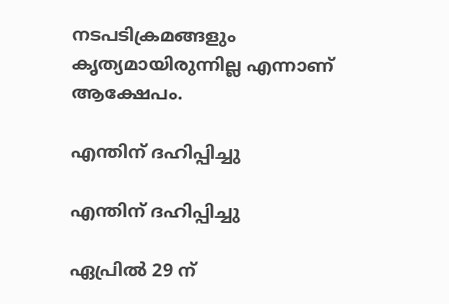നടപടിക്രമങ്ങളും കൃത്യമായിരുന്നില്ല എന്നാണ് ആക്ഷേപം.

എന്തിന് ദഹിപ്പിച്ചു

എന്തിന് ദഹിപ്പിച്ചു

ഏപ്രില്‍ 29 ന്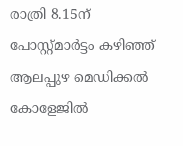രാത്രി 8.15ന് പോസ്റ്റ്മാർട്ടം കഴിഞ്ഞ് ആലപ്പുഴ മെഡിക്കൽ കോളേജിൽ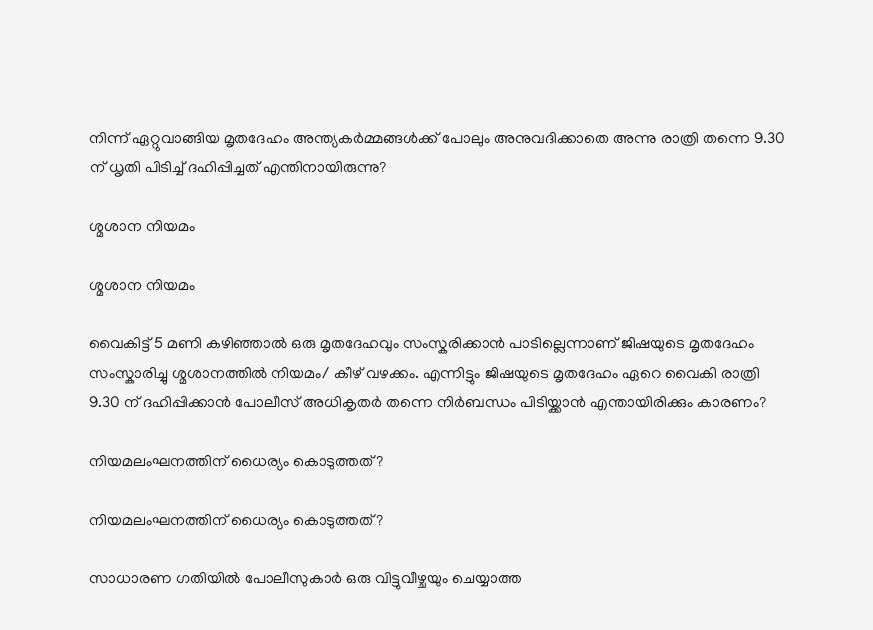നിന്ന് ഏറ്റുവാങ്ങിയ മൃതദേഹം അന്ത്യകർമ്മങ്ങൾക്ക് പോലും അനുവദിക്കാതെ അന്നു രാത്രി തന്നെ 9.30 ന് ധൃതി പിടിച്ച് ദഹിപ്പിച്ചത് എന്തിനായിരുന്നു?

ശ്മശാന നിയമം

ശ്മശാന നിയമം

വൈകിട്ട് 5 മണി കഴിഞ്ഞാൽ ഒരു മൃതദേഹവും സംസ്കരിക്കാൻ പാടില്ലെന്നാണ് ജിഷയുടെ മൃതദേഹം സംസ്കാരിച്ചു ശ്മശാനത്തിൽ നിയമം/ കീഴ് വഴക്കം. എന്നിട്ടും ജിഷയുടെ മൃതദേഹം ഏറെ വൈകി രാത്രി 9.30 ന് ദഹിപ്പിക്കാൻ പോലീസ് അധികൃതര്‍ തന്നെ നിര്‍ബന്ധം പിടിയ്ക്കാന്‍ എന്തായിരിക്കും കാരണം?

നിയമലംഘനത്തിന് ധൈര്യം കൊടുത്തത്?

നിയമലംഘനത്തിന് ധൈര്യം കൊടുത്തത്?

സാധാരണ ഗതിയില്‍ പോലീസുകാര്‍ ഒരു വിട്ടുവീഴ്ചയും ചെയ്യാത്ത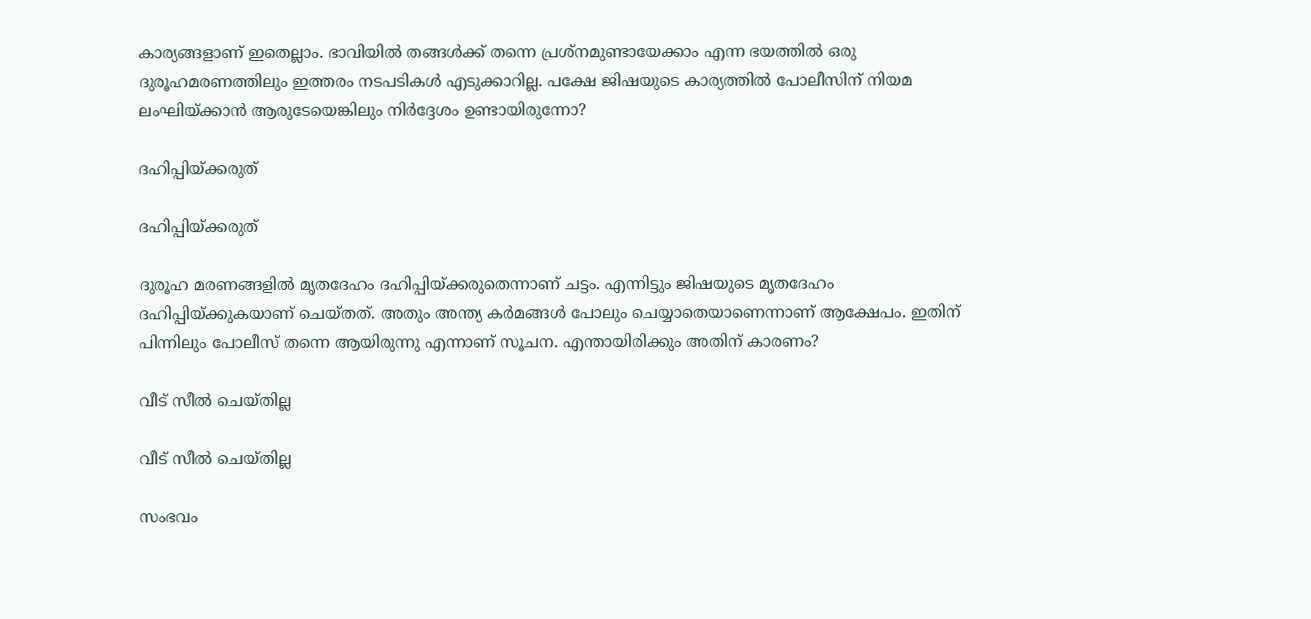കാര്യങ്ങളാണ് ഇതെല്ലാം. ഭാവിയില്‍ തങ്ങള്‍ക്ക് തന്നെ പ്രശ്നമുണ്ടായേക്കാം എന്ന ഭയത്തില്‍ ഒരു ദുരൂഹമരണത്തിലും ഇത്തരം നടപടികള്‍ എടുക്കാറില്ല. പക്ഷേ ജിഷയുടെ കാര്യത്തില്‍ പോലീസിന് നിയമ ലംഘിയ്ക്കാന്‍ ആരുടേയെങ്കിലും നിര്‍ദ്ദേശം ഉണ്ടായിരുന്നോ?

ദഹിപ്പിയ്ക്കരുത്

ദഹിപ്പിയ്ക്കരുത്

ദുരൂഹ മരണങ്ങളില്‍ മൃതദേഹം ദഹിപ്പിയ്ക്കരുതെന്നാണ് ചട്ടം. എന്നിട്ടും ജിഷയുടെ മൃതദേഹം ദഹിപ്പിയ്ക്കുകയാണ് ചെയ്തത്. അതും അന്ത്യ കര്‍മങ്ങള്‍ പോലും ചെയ്യാതെയാണെന്നാണ് ആക്ഷേപം. ഇതിന് പിന്നിലും പോലീസ് തന്നെ ആയിരുന്നു എന്നാണ് സൂചന. എന്തായിരിക്കും അതിന് കാരണം?

വീട് സീല്‍ ചെയ്തില്ല

വീട് സീല്‍ ചെയ്തില്ല

സംഭവം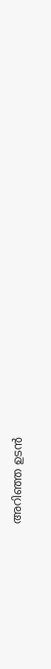അറിഞ്ഞ ഉടന്‍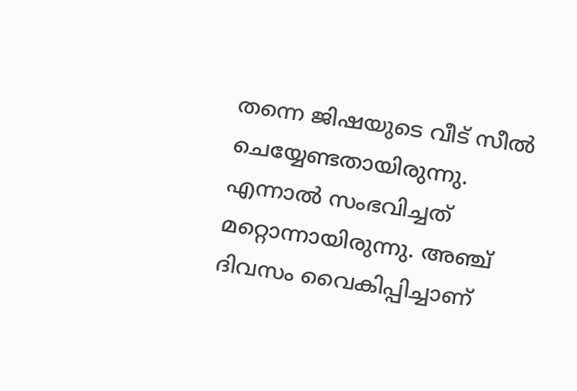തന്നെ ജിഷയുടെ വീട് സീൽ ചെയ്യേണ്ടതായിരുന്നു. എന്നാല്‍ സംഭവിച്ചത് മറ്റൊന്നായിരുന്നു. അഞ്ച് ദിവസം വൈകിപ്പിച്ചാണ്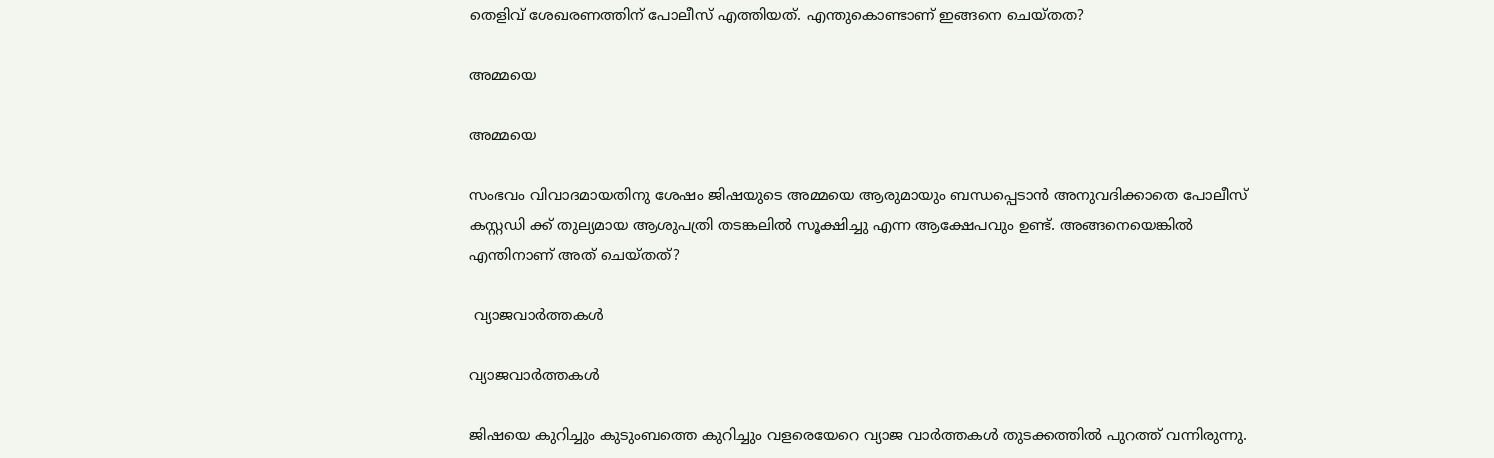തെളിവ് ശേഖരണത്തിന് പോലീസ് എത്തിയത്. എന്തുകൊണ്ടാണ് ഇങ്ങനെ ചെയ്തത?

അമ്മയെ

അമ്മയെ

സംഭവം വിവാദമായതിനു ശേഷം ജിഷയുടെ അമ്മയെ ആരുമായും ബന്ധപ്പെടാൻ അനുവദിക്കാതെ പോലീസ് കസ്റ്റഡി ക്ക് തുല്യമായ ആശുപത്രി തടങ്കലിൽ സൂക്ഷിച്ചു എന്ന ആക്ഷേപവും ഉണ്ട്. അങ്ങനെയെങ്കില്‍ എന്തിനാണ് അത് ചെയ്തത്?

 വ്യാജവാര്‍ത്തകള്‍

വ്യാജവാര്‍ത്തകള്‍

ജിഷയെ കുറിച്ചും കുടുംബത്തെ കുറിച്ചും വളരെയേറെ വ്യാജ വാര്‍ത്തകള്‍ തുടക്കത്തില്‍ പുറത്ത് വന്നിരുന്നു.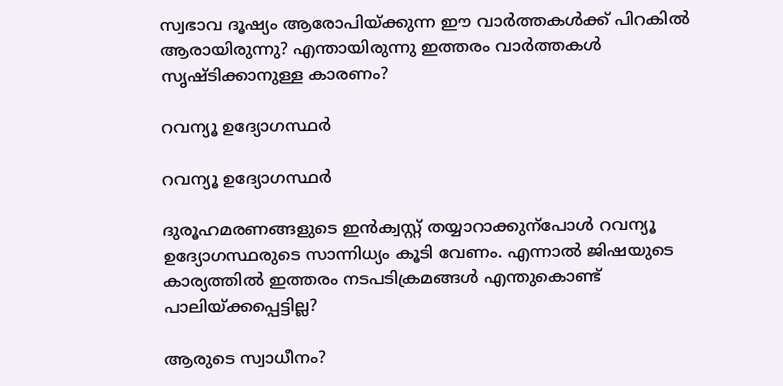സ്വഭാവ ദൂഷ്യം ആരോപിയ്ക്കുന്ന ഈ വാര്‍ത്തകള്‍ക്ക് പിറകില്‍ ആരായിരുന്നു? എന്തായിരുന്നു ഇത്തരം വാര്‍ത്തകള്‍ സൃഷ്ടിക്കാനുള്ള കാരണം?

റവന്യൂ ഉദ്യോഗസ്ഥര്‍

റവന്യൂ ഉദ്യോഗസ്ഥര്‍

ദുരൂഹമരണങ്ങളുടെ ഇന്‍ക്വസ്റ്റ് തയ്യാറാക്കുന്പോള്‍ റവന്യൂ ഉദ്യോഗസ്ഥരുടെ സാന്നിധ്യം കൂടി വേണം. എന്നാല്‍ ജിഷയുടെ കാര്യത്തില്‍ ഇത്തരം നടപടിക്രമങ്ങള്‍ എന്തുകൊണ്ട് പാലിയ്ക്കപ്പെട്ടില്ല?

ആരുടെ സ്വാധീനം?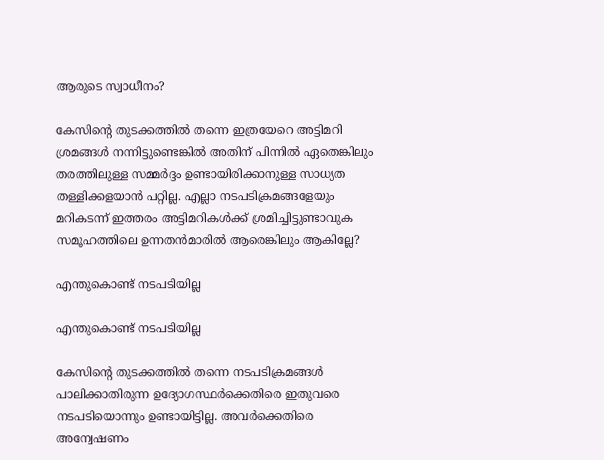ആരുടെ സ്വാധീനം?

കേസിന്‍റെ തുടക്കത്തില്‍ തന്നെ ഇത്രയേറെ അട്ടിമറി ശ്രമങ്ങള്‍ നന്നിട്ടുണ്ടെങ്കില്‍ അതിന് പിന്നില്‍ ഏതെങ്കിലും തരത്തിലുള്ള സമ്മര്‍ദ്ദം ഉണ്ടായിരിക്കാനുള്ള സാധ്യത തള്ളിക്കളയാന്‍ പറ്റില്ല. എല്ലാ നടപടിക്രമങ്ങളേയും മറികടന്ന് ഇത്തരം അട്ടിമറികള്‍ക്ക് ശ്രമിച്ചിട്ടുണ്ടാവുക സമൂഹത്തിലെ ഉന്നതന്‍മാരില്‍ ആരെങ്കിലും ആകില്ലേ?

എന്തുകൊണ്ട് നടപടിയില്ല

എന്തുകൊണ്ട് നടപടിയില്ല

കേസിന്‍റെ തുടക്കത്തില്‍ തന്നെ നടപടിക്രമങ്ങള്‍ പാലിക്കാതിരുന്ന ഉദ്യോഗസ്ഥര്‍ക്കെതിരെ ഇതുവരെ നടപടിയൊന്നും ഉണ്ടായിട്ടില്ല. അവര്‍ക്കെതിരെ അന്വേഷണം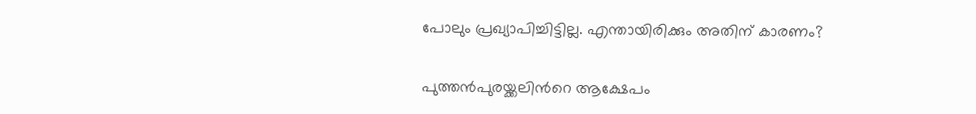പോലും പ്രഖ്യാപിച്ചിട്ടില്ല. എന്തായിരിക്കും അതിന് കാരണം?

പുത്തന്‍പുരയ്ക്കലിന്‍റെ ആക്ഷേപം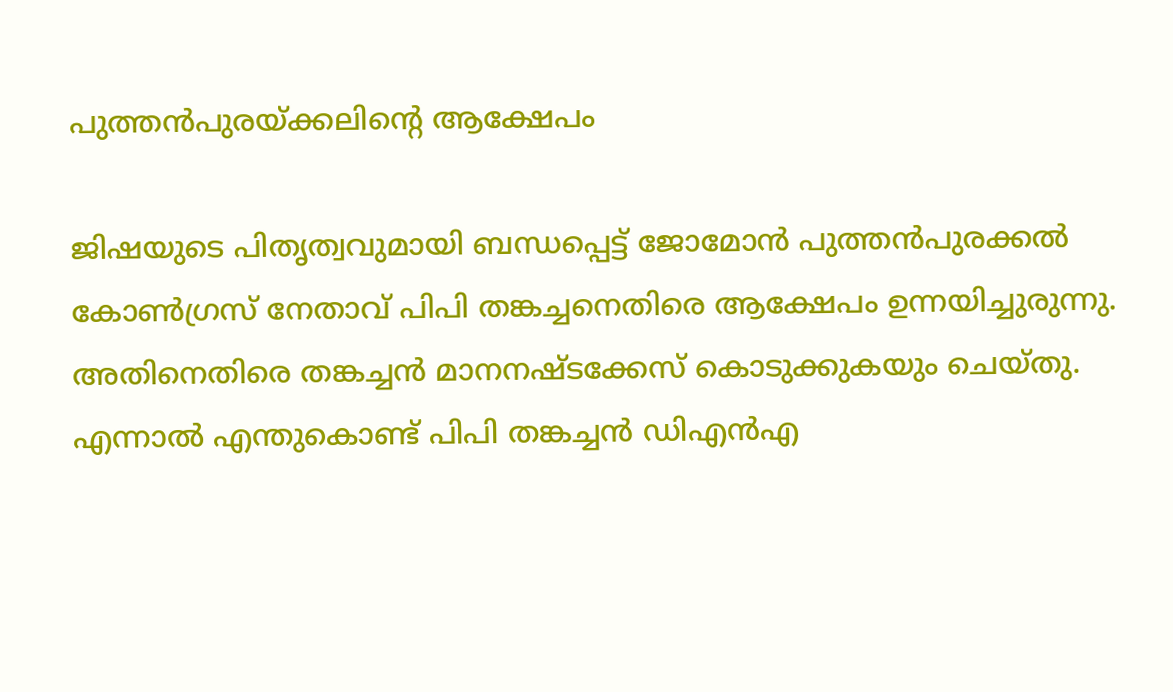പുത്തന്‍പുരയ്ക്കലിന്‍റെ ആക്ഷേപം

ജിഷയുടെ പിതൃത്വവുമായി ബന്ധപ്പെട്ട് ജോമോൻ പുത്തൻപുരക്കൽ കോണ്‍ഗ്രസ് നേതാവ് പിപി തങ്കച്ചനെതിരെ ആക്ഷേപം ഉന്നയിച്ചുരുന്നു. അതിനെതിരെ തങ്കച്ചന്‍ മാനനഷ്ടക്കേസ് കൊടുക്കുകയും ചെയ്തു. എന്നാല്‍ എന്തുകൊണ്ട് പിപി തങ്കച്ചന്‍ ഡിഎന്‍എ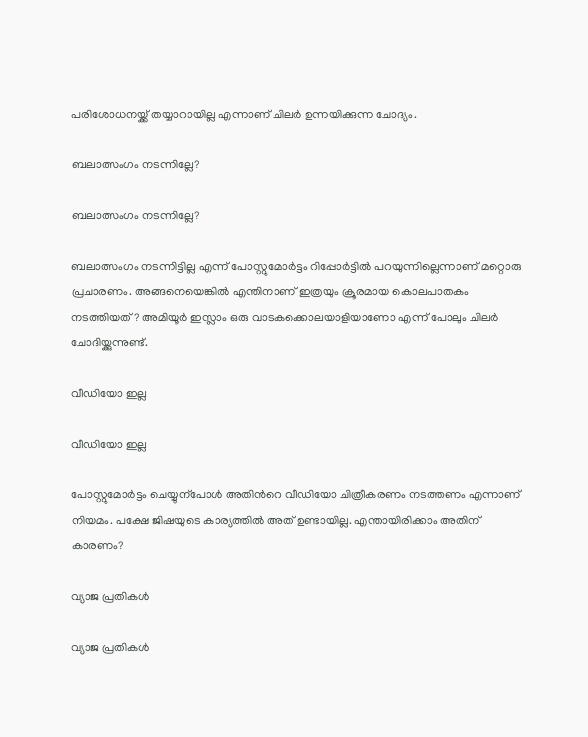പരിശോധനയ്ക്ക് തയ്യാറായില്ല എന്നാണ് ചിലര്‍ ഉന്നയിക്കുന്ന ചോദ്യം.

ബലാത്സംഗം നടന്നില്ലേ?

ബലാത്സംഗം നടന്നില്ലേ?

ബലാത്സംഗം നടന്നിട്ടില്ല എന്ന് പോസ്റ്റുമോര്‍ട്ടം റിപ്പോര്‍ട്ടില്‍ പറയുന്നില്ലെന്നാണ് മറ്റൊരു പ്രചാരണം. അങ്ങനെയെങ്കില്‍ എന്തിനാണ് ഇത്രയും ക്രൂരമായ കൊലപാതകം നടത്തിയത്? അമിയൂര്‍ ഇസ്ലാം ഒരു വാടകക്കൊലയാളിയാണോ എന്ന് പോലും ചിലര്‍ ചോദിയ്ക്കുന്നുണ്ട്.

വീഡിയോ ഇല്ല

വീഡിയോ ഇല്ല

പോസ്റ്റുമോര്‍ട്ടം ചെയ്യുന്പോള്‍ അതിന്‍റെ വീഡിയോ ചിത്രീകരണം നടത്തണം എന്നാണ് നിയമം. പക്ഷേ ജിഷയുടെ കാര്യത്തില്‍ അത് ഉണ്ടായില്ല. എന്തായിരിക്കാം അതിന് കാരണം?

വ്യാജ പ്രതികള്‍

വ്യാജ പ്രതികള്‍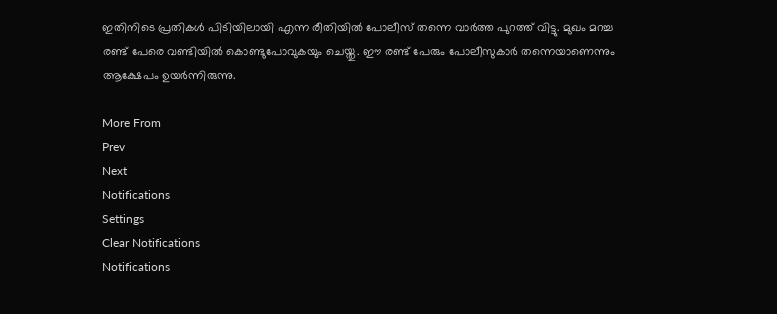ഇതിനിടെ പ്രതികള്‍ പിടിയിലായി എന്ന രീതിയില്‍ പോലീസ് തന്നെ വാര്‍ത്ത പുറത്ത് വിട്ടു. മുഖം മറച്ച രണ്ട് പേരെ വണ്ടിയില്‍ കൊണ്ടുപോവുകയും ചെയ്തു. ഈ രണ്ട് പേരും പോലീസുകാര്‍ തന്നെയാണെന്നും ആക്ഷേപം ഉയര്‍ന്നിരുന്നു.

More From
Prev
Next
Notifications
Settings
Clear Notifications
Notifications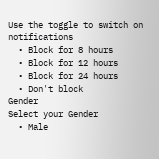Use the toggle to switch on notifications
  • Block for 8 hours
  • Block for 12 hours
  • Block for 24 hours
  • Don't block
Gender
Select your Gender
  • Male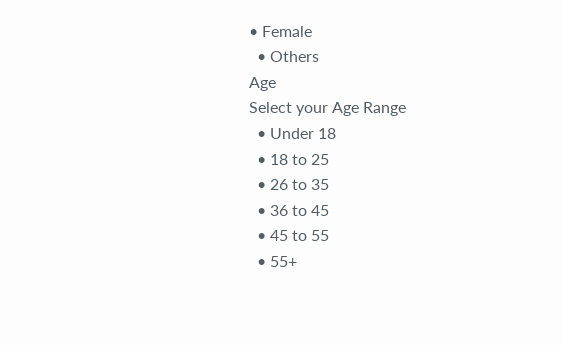• Female
  • Others
Age
Select your Age Range
  • Under 18
  • 18 to 25
  • 26 to 35
  • 36 to 45
  • 45 to 55
  • 55+